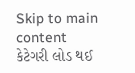Skip to main content
કેટેગરી લોડ થઈ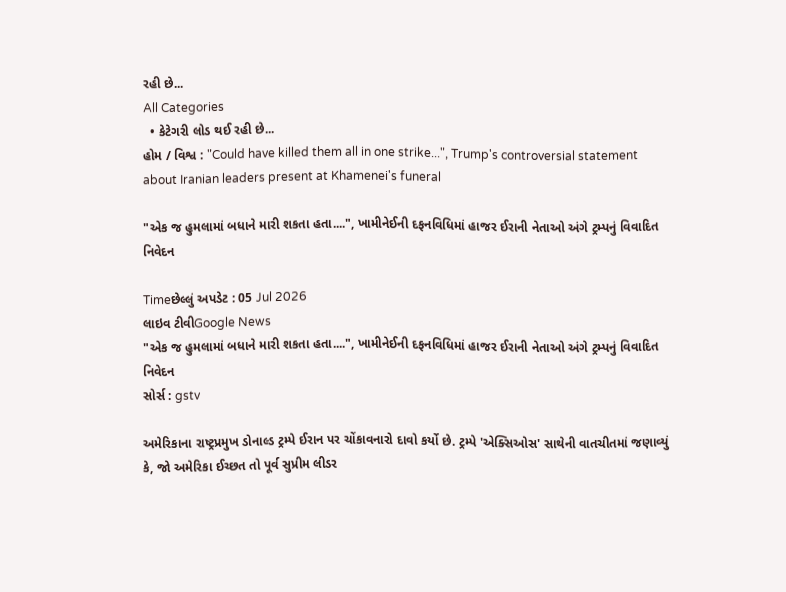રહી છે...
All Categories
  • કેટેગરી લોડ થઈ રહી છે...
હોમ / વિશ્વ : "Could have killed them all in one strike...", Trump's controversial statement about Iranian leaders present at Khamenei's funeral

"એક જ હુમલામાં બધાને મારી શકતા હતા....", ખામીનેઈની દફનવિધિમાં હાજર ઈરાની નેતાઓ અંગે ટ્રમ્પનું વિવાદિત નિવેદન

Timeછેલ્લું અપડેટ : 05 Jul 2026
લાઇવ ટીવીGoogle News
"એક જ હુમલામાં બધાને મારી શકતા હતા....", ખામીનેઈની દફનવિધિમાં હાજર ઈરાની નેતાઓ અંગે ટ્રમ્પનું વિવાદિત નિવેદન
સોર્સ : gstv

અમેરિકાના રાષ્ટ્રપ્રમુખ ડોનાલ્ડ ટ્રમ્પે ઈરાન પર ચોંકાવનારો દાવો કર્યો છે. ટ્રમ્પે 'એક્સિઓસ' સાથેની વાતચીતમાં જણાવ્યું કે, જો અમેરિકા ઈચ્છત તો પૂર્વ સુપ્રીમ લીડર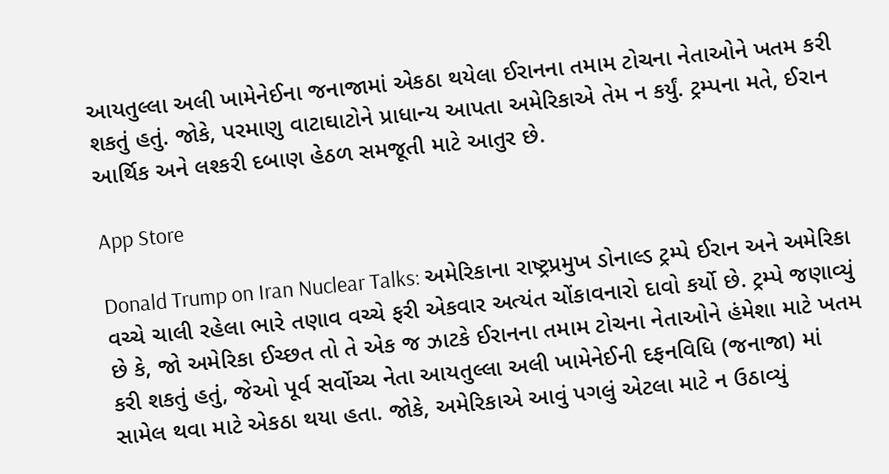આયતુલ્લા અલી ખામેનેઈના જનાજામાં એકઠા થયેલા ઈરાનના તમામ ટોચના નેતાઓને ખતમ કરી શકતું હતું. જોકે, પરમાણુ વાટાઘાટોને પ્રાધાન્ય આપતા અમેરિકાએ તેમ ન કર્યું. ટ્રમ્પના મતે, ઈરાન આર્થિક અને લશ્કરી દબાણ હેઠળ સમજૂતી માટે આતુર છે.

App Store

Donald Trump on Iran Nuclear Talks: અમેરિકાના રાષ્ટ્રપ્રમુખ ડોનાલ્ડ ટ્રમ્પે ઈરાન અને અમેરિકા વચ્ચે ચાલી રહેલા ભારે તણાવ વચ્ચે ફરી એકવાર અત્યંત ચોંકાવનારો દાવો કર્યો છે. ટ્રમ્પે જણાવ્યું છે કે, જો અમેરિકા ઈચ્છત તો તે એક જ ઝાટકે ઈરાનના તમામ ટોચના નેતાઓને હંમેશા માટે ખતમ કરી શકતું હતું, જેઓ પૂર્વ સર્વોચ્ચ નેતા આયતુલ્લા અલી ખામેનેઈની દફનવિધિ (જનાજા) માં સામેલ થવા માટે એકઠા થયા હતા. જોકે, અમેરિકાએ આવું પગલું એટલા માટે ન ઉઠાવ્યું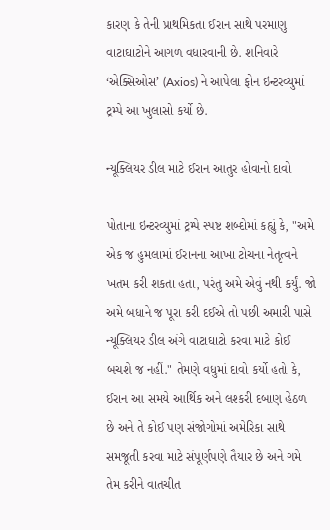કારણ કે તેની પ્રાથમિકતા ઈરાન સાથે પરમાણુ વાટાઘાટોને આગળ વધારવાની છે. શનિવારે ‘એક્સિઓસ’ (Axios) ને આપેલા ફોન ઇન્ટરવ્યુમાં ટ્રમ્પે આ ખુલાસો કર્યો છે.

ન્યૂક્લિયર ડીલ માટે ઈરાન આતુર હોવાનો દાવો

પોતાના ઇન્ટરવ્યુમાં ટ્રમ્પે સ્પષ્ટ શબ્દોમાં કહ્યું કે, "અમે એક જ હુમલામાં ઈરાનના આખા ટોચના નેતૃત્વને ખતમ કરી શકતા હતા, પરંતુ અમે એવું નથી કર્યું. જો અમે બધાને જ પૂરા કરી દઈએ તો પછી અમારી પાસે ન્યૂક્લિયર ડીલ અંગે વાટાઘાટો કરવા માટે કોઈ બચશે જ નહીં." તેમણે વધુમાં દાવો કર્યો હતો કે, ઈરાન આ સમયે આર્થિક અને લશ્કરી દબાણ હેઠળ છે અને તે કોઈ પણ સંજોગોમાં અમેરિકા સાથે સમજૂતી કરવા માટે સંપૂર્ણપણે તૈયાર છે અને ગમે તેમ કરીને વાતચીત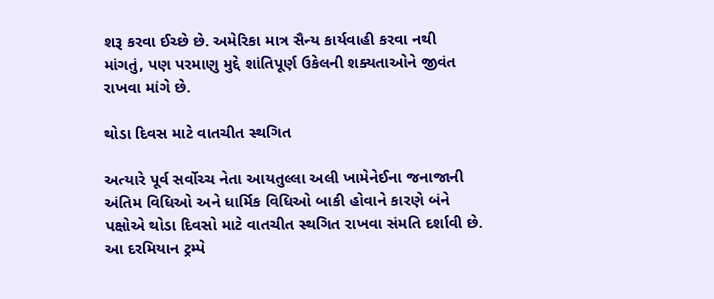શરૂ કરવા ઈચ્છે છે. અમેરિકા માત્ર સૈન્ય કાર્યવાહી કરવા નથી માંગતું, પણ પરમાણુ મુદ્દે શાંતિપૂર્ણ ઉકેલની શક્યતાઓને જીવંત રાખવા માંગે છે.

થોડા દિવસ માટે વાતચીત સ્થગિત

અત્યારે પૂર્વ સર્વોચ્ચ નેતા આયતુલ્લા અલી ખામેનેઈના જનાજાની અંતિમ વિધિઓ અને ધાર્મિક વિધિઓ બાકી હોવાને કારણે બંને પક્ષોએ થોડા દિવસો માટે વાતચીત સ્થગિત રાખવા સંમતિ દર્શાવી છે. આ દરમિયાન ટ્રમ્પે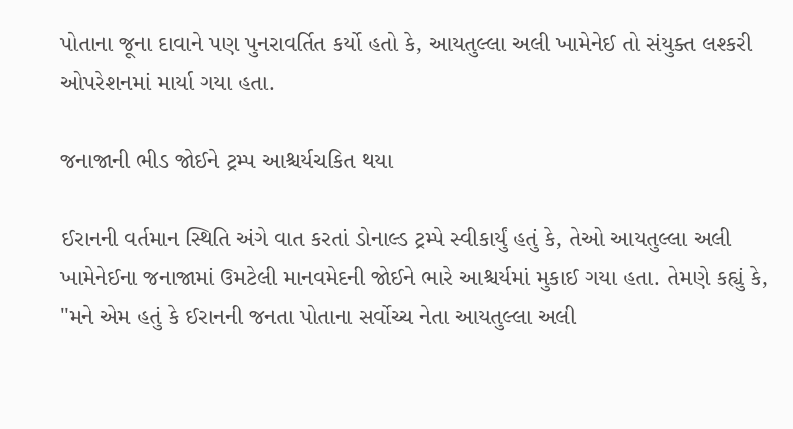પોતાના જૂના દાવાને પણ પુનરાવર્તિત કર્યો હતો કે, આયતુલ્લા અલી ખામેનેઈ તો સંયુક્ત લશ્કરી ઓપરેશનમાં માર્યા ગયા હતા.

જનાજાની ભીડ જોઈને ટ્રમ્પ આશ્ચર્યચકિત થયા

ઈરાનની વર્તમાન સ્થિતિ અંગે વાત કરતાં ડોનાલ્ડ ટ્રમ્પે સ્વીકાર્યું હતું કે, તેઓ આયતુલ્લા અલી ખામેનેઈના જનાજામાં ઉમટેલી માનવમેદની જોઈને ભારે આશ્ચર્યમાં મુકાઈ ગયા હતા. તેમણે કહ્યું કે, "મને એમ હતું કે ઈરાનની જનતા પોતાના સર્વોચ્ચ નેતા આયતુલ્લા અલી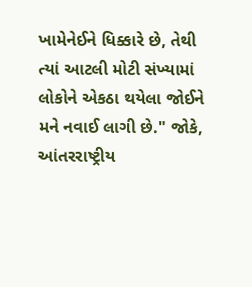ખામેનેઈને ધિક્કારે છે, તેથી ત્યાં આટલી મોટી સંખ્યામાં લોકોને એકઠા થયેલા જોઈને મને નવાઈ લાગી છે." જોકે, આંતરરાષ્ટ્રીય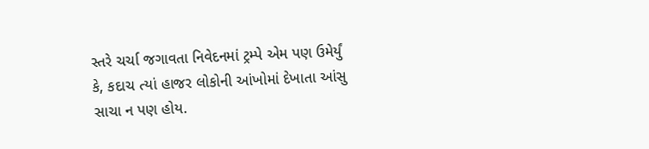સ્તરે ચર્ચા જગાવતા નિવેદનમાં ટ્રમ્પે એમ પણ ઉમેર્યું કે, કદાચ ત્યાં હાજર લોકોની આંખોમાં દેખાતા આંસુ સાચા ન પણ હોય.